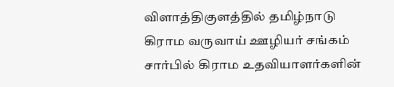விளாத்திகுளத்தில் தமிழ்நாடு கிராம வருவாய் ஊழியர் சங்கம் சார்பில் கிராம உதவியாளர்களின்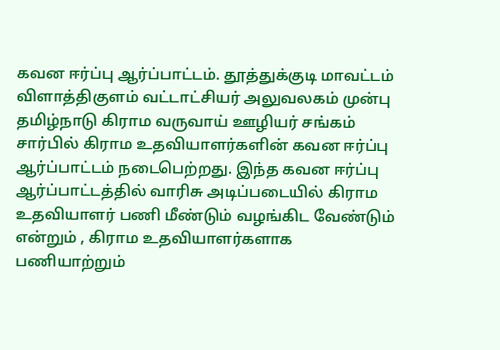கவன ஈர்ப்பு ஆர்ப்பாட்டம். தூத்துக்குடி மாவட்டம் விளாத்திகுளம் வட்டாட்சியர் அலுவலகம் முன்பு தமிழ்நாடு கிராம வருவாய் ஊழியர் சங்கம் சார்பில் கிராம உதவியாளர்களின் கவன ஈர்ப்பு ஆர்ப்பாட்டம் நடைபெற்றது. இந்த கவன ஈர்ப்பு ஆர்ப்பாட்டத்தில் வாரிசு அடிப்படையில் கிராம உதவியாளர் பணி மீண்டும் வழங்கிட வேண்டும் என்றும் , கிராம உதவியாளர்களாக பணியாற்றும்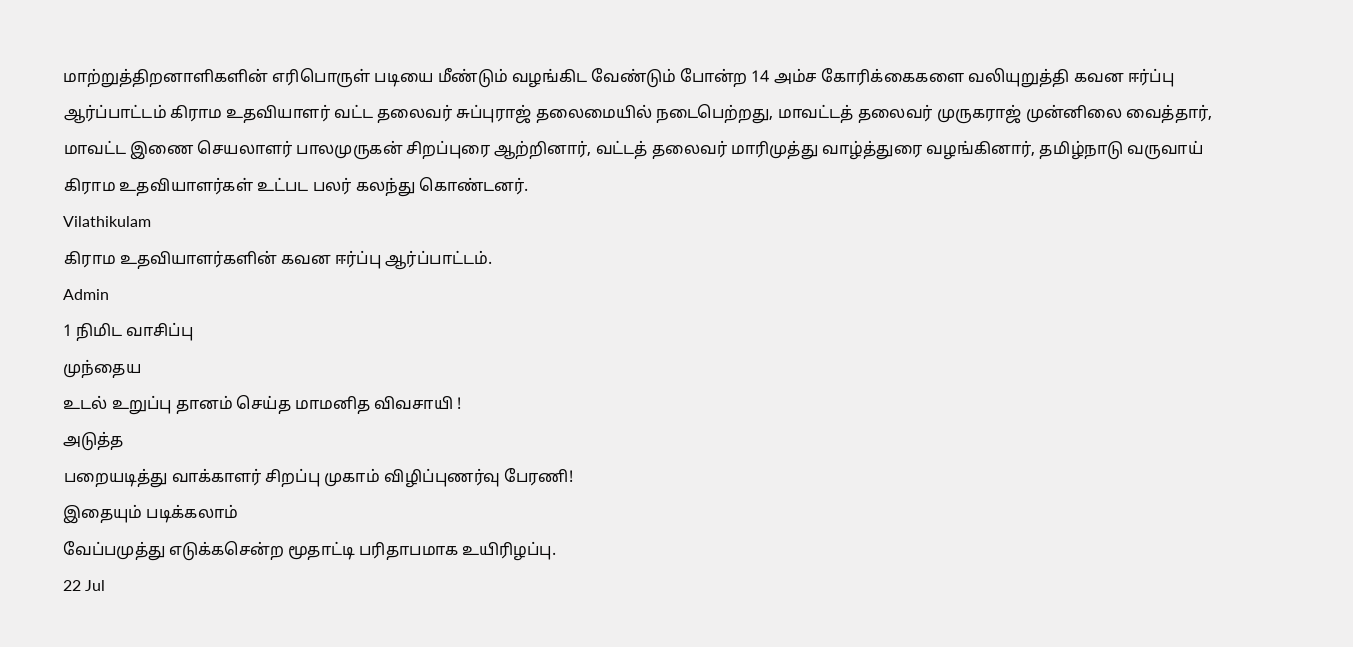மாற்றுத்திறனாளிகளின் எரிபொருள் படியை மீண்டும் வழங்கிட வேண்டும் போன்ற 14 அம்ச கோரிக்கைகளை வலியுறுத்தி கவன ஈர்ப்பு ஆர்ப்பாட்டம் கிராம உதவியாளர் வட்ட தலைவர் சுப்புராஜ் தலைமையில் நடைபெற்றது, மாவட்டத் தலைவர் முருகராஜ் முன்னிலை வைத்தார், மாவட்ட இணை செயலாளர் பாலமுருகன் சிறப்புரை ஆற்றினார், வட்டத் தலைவர் மாரிமுத்து வாழ்த்துரை வழங்கினார், தமிழ்நாடு வருவாய் கிராம உதவியாளர்கள் உட்பட பலர் கலந்து கொண்டனர்.
Vilathikulam
கிராம உதவியாளர்களின் கவன ஈர்ப்பு ஆர்ப்பாட்டம்.
Admin
1 நிமிட வாசிப்பு
முந்தைய
உடல் உறுப்பு தானம் செய்த மாமனித விவசாயி !
அடுத்த
பறையடித்து வாக்காளர் சிறப்பு முகாம் விழிப்புணர்வு பேரணி!
இதையும் படிக்கலாம்
வேப்பமுத்து எடுக்கசென்ற மூதாட்டி பரிதாபமாக உயிரிழப்பு.
22 Jul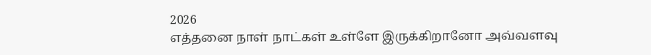2026
எத்தனை நாள் நாட்கள் உள்ளே இருக்கிறானோ அவ்வளவு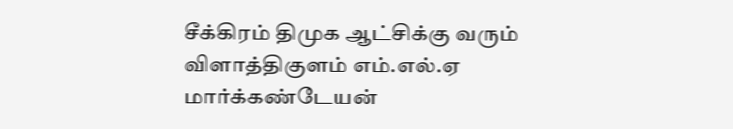சீக்கிரம் திமுக ஆட்சிக்கு வரும் விளாத்திகுளம் எம்.எல்.ஏ மார்க்கண்டேயன்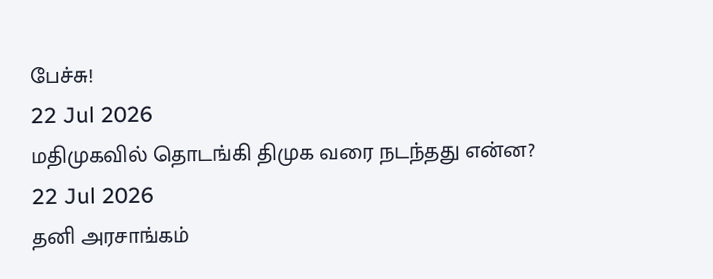பேச்சு!
22 Jul 2026
மதிமுகவில் தொடங்கி திமுக வரை நடந்தது என்ன?
22 Jul 2026
தனி அரசாங்கம்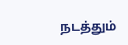நடத்தும்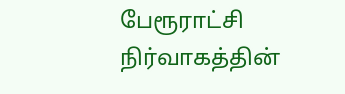பேரூராட்சி நிர்வாகத்தின்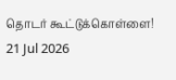தொடர் கூட்டுக்கொள்ளை!
21 Jul 2026